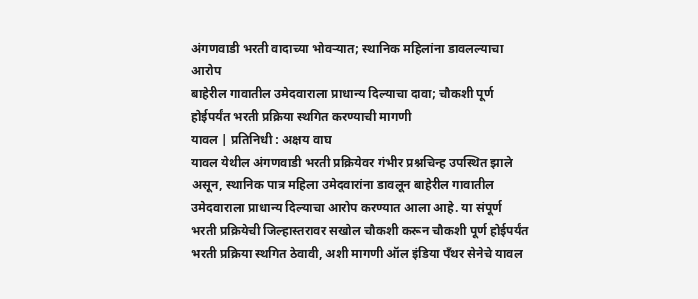अंगणवाडी भरती वादाच्या भोवऱ्यात; स्थानिक महिलांना डावलल्याचा आरोप
बाहेरील गावातील उमेदवाराला प्राधान्य दिल्याचा दावा; चौकशी पूर्ण होईपर्यंत भरती प्रक्रिया स्थगित करण्याची मागणी
यावल | प्रतिनिधी : अक्षय वाघ
यावल येथील अंगणवाडी भरती प्रक्रियेवर गंभीर प्रश्नचिन्ह उपस्थित झाले असून, स्थानिक पात्र महिला उमेदवारांना डावलून बाहेरील गावातील उमेदवाराला प्राधान्य दिल्याचा आरोप करण्यात आला आहे. या संपूर्ण भरती प्रक्रियेची जिल्हास्तरावर सखोल चौकशी करून चौकशी पूर्ण होईपर्यंत भरती प्रक्रिया स्थगित ठेवावी, अशी मागणी ऑल इंडिया पँथर सेनेचे यावल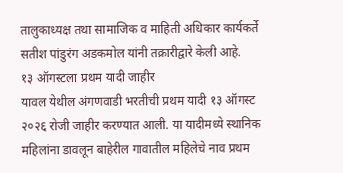तालुकाध्यक्ष तथा सामाजिक व माहिती अधिकार कार्यकर्ते सतीश पांडुरंग अडकमोल यांनी तक्रारीद्वारे केली आहे.
१३ ऑगस्टला प्रथम यादी जाहीर
यावल येथील अंगणवाडी भरतीची प्रथम यादी १३ ऑगस्ट २०२६ रोजी जाहीर करण्यात आली. या यादीमध्ये स्थानिक महिलांना डावलून बाहेरील गावातील महिलेचे नाव प्रथम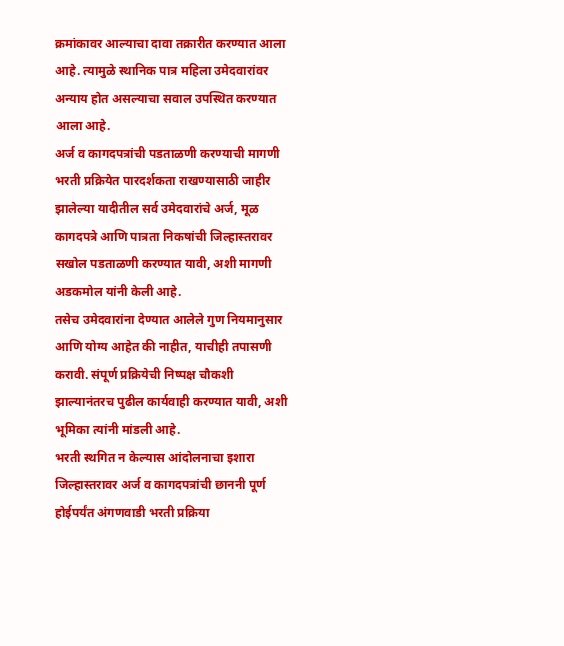क्रमांकावर आल्याचा दावा तक्रारीत करण्यात आला आहे. त्यामुळे स्थानिक पात्र महिला उमेदवारांवर अन्याय होत असल्याचा सवाल उपस्थित करण्यात आला आहे.
अर्ज व कागदपत्रांची पडताळणी करण्याची मागणी
भरती प्रक्रियेत पारदर्शकता राखण्यासाठी जाहीर झालेल्या यादीतील सर्व उमेदवारांचे अर्ज, मूळ कागदपत्रे आणि पात्रता निकषांची जिल्हास्तरावर सखोल पडताळणी करण्यात यावी, अशी मागणी अडकमोल यांनी केली आहे.
तसेच उमेदवारांना देण्यात आलेले गुण नियमानुसार आणि योग्य आहेत की नाहीत, याचीही तपासणी करावी. संपूर्ण प्रक्रियेची निष्पक्ष चौकशी झाल्यानंतरच पुढील कार्यवाही करण्यात यावी, अशी भूमिका त्यांनी मांडली आहे.
भरती स्थगित न केल्यास आंदोलनाचा इशारा
जिल्हास्तरावर अर्ज व कागदपत्रांची छाननी पूर्ण होईपर्यंत अंगणवाडी भरती प्रक्रिया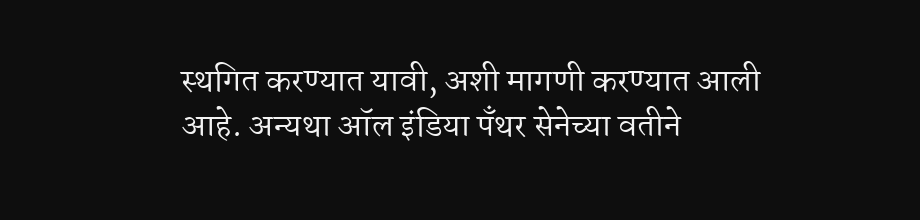स्थगित करण्यात यावी, अशी मागणी करण्यात आली आहे. अन्यथा ऑल इंडिया पँथर सेनेच्या वतीने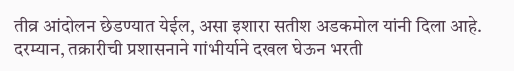तीव्र आंदोलन छेडण्यात येईल, असा इशारा सतीश अडकमोल यांनी दिला आहे.
दरम्यान, तक्रारीची प्रशासनाने गांभीर्याने दखल घेऊन भरती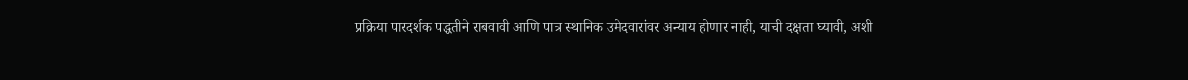प्रक्रिया पारदर्शक पद्धतीने राबवावी आणि पात्र स्थानिक उमेदवारांवर अन्याय होणार नाही, याची दक्षता घ्यावी, अशी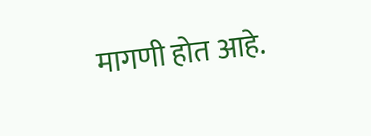मागणी होत आहे.